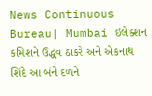News Continuous Bureau| Mumbai ઇલેક્શન કમિશને ઉદ્ધવ ઠાકરે અને એકનાથ શિંદે આ બંને દળને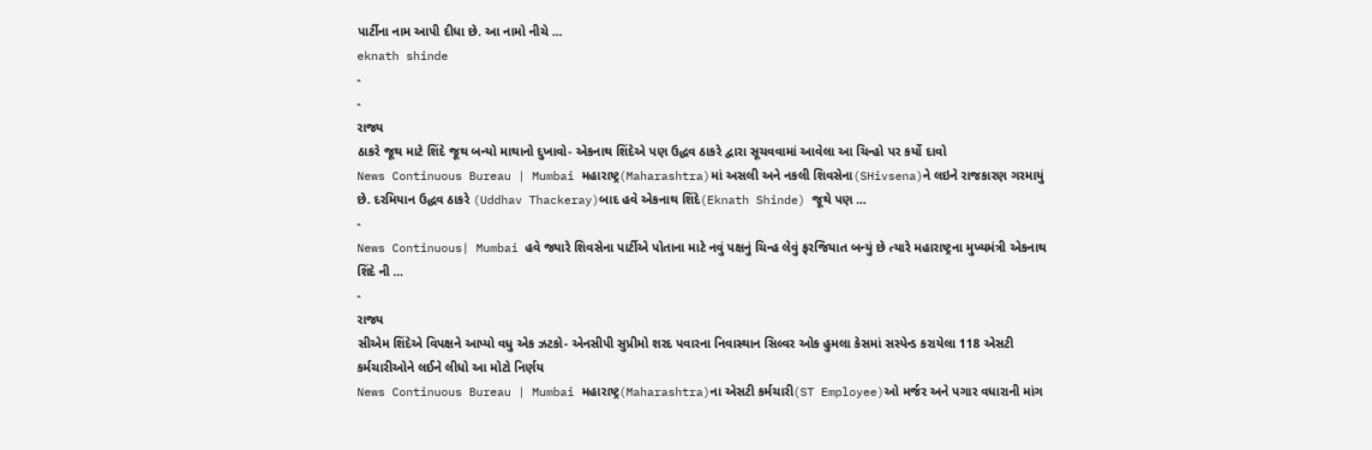પાર્ટીના નામ આપી દીધા છે. આ નામો નીચે …
eknath shinde
-
-
રાજ્ય
ઠાકરે જૂથ માટે શિંદે જૂથ બન્યો માથાનો દુખાવો- એકનાથ શિંદેએ પણ ઉદ્ધવ ઠાકરે દ્વારા સૂચવવામાં આવેલા આ ચિન્હો પર કર્યો દાવો
News Continuous Bureau | Mumbai મહારાષ્ટ્ર(Maharashtra)માં અસલી અને નકલી શિવસેના(SHivsena)ને લઇને રાજકારણ ગરમાયું છે. દરમિયાન ઉદ્ધવ ઠાકરે (Uddhav Thackeray)બાદ હવે એકનાથ શિંદે(Eknath Shinde) જૂથે પણ …
-
News Continuous| Mumbai હવે જ્યારે શિવસેના પાર્ટીએ પોતાના માટે નવું પક્ષનું ચિન્હ લેવું ફરજિયાત બન્યું છે ત્યારે મહારાષ્ટ્રના મુખ્યમંત્રી એકનાથ શિંદે ની …
-
રાજ્ય
સીએમ શિંદેએ વિપક્ષને આપ્યો વધુ એક ઝટકો- એનસીપી સુપ્રીમો શરદ પવારના નિવાસ્થાન સિલ્વર ઓક હુમલા કેસમાં સસ્પેન્ડ કરાયેલા 118 એસટી કર્મચારીઓને લઈને લીધો આ મોટો નિર્ણય
News Continuous Bureau | Mumbai મહારાષ્ટ્ર(Maharashtra)ના એસટી કર્મચારી(ST Employee)ઓ મર્જર અને પગાર વધારાની માંગ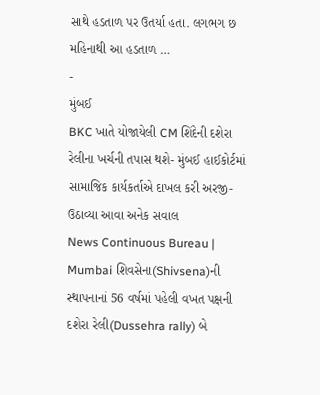સાથે હડતાળ પર ઉતર્યા હતા. લગભગ છ મહિનાથી આ હડતાળ …
-
મુંબઈ
BKC ખાતે યોજાયેલી CM શિંદેની દશેરા રેલીના ખર્ચની તપાસ થશે- મુંબઈ હાઈકોર્ટમાં સામાજિક કાર્યકર્તાએ દાખલ કરી અરજી-ઉઠાવ્યા આવા અનેક સવાલ
News Continuous Bureau | Mumbai શિવસેના(Shivsena)ની સ્થાપનાનાં 56 વર્ષમાં પહેલી વખત પક્ષની દશેરા રેલી(Dussehra rally) બે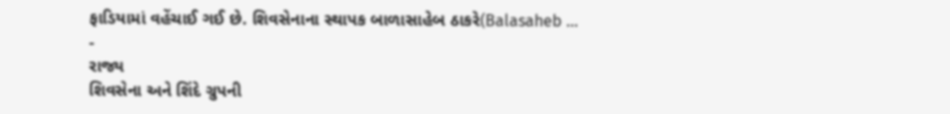ફાડિયામાં વહેંચાઈ ગઈ છે. શિવસેનાના સ્થાપક બાળાસાહેબ ઠાકરે(Balasaheb …
-
રાજ્ય
શિવસેના અને શિંદે ગ્રુપની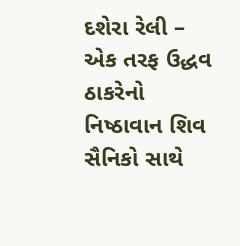દશેરા રેલી – એક તરફ ઉદ્ધવ ઠાકરેનો નિષ્ઠાવાન શિવ સૈનિકો સાથે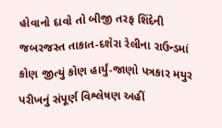હોવાનો દાવો તો બીજી તરફ શિંદેની જબરજસ્ત તાકાત-દશેરા રેલીના રાઉન્ડમાં કોણ જીત્યું કોણ હાર્યું-જાણો પત્રકાર મયુર પરીખનું સંપૂર્ણ વિશ્લેષણ અહીં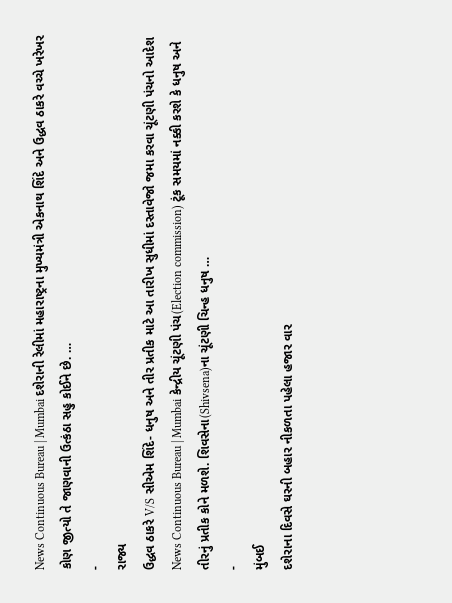News Continuous Bureau | Mumbai દશેરાની રેલીમાં મહારાષ્ટ્રના મુખ્યમંત્રી એકનાથ શિંદે અને ઉદ્ધવ ઠાકરે વચ્ચે ખરેખર કોણ જીત્યો તે જાણવાની ઉત્કંઠા સહુ કોઈને છે. …
-
રાજ્ય
ઉદ્ધવ ઠાકરે V/S સીએમ શિંદે- ધનુષ અને તીર પ્રતીક માટે આ તારીખ સુધીમાં દસ્તાવેજો જમા કરવા ચૂંટણી પંચનો આદેશ
News Continuous Bureau | Mumbai કેન્દ્રીય ચૂંટણી પંચ(Election commission) ટૂંક સમયમાં નક્કી કરશે કે ધનુષ અને તીરનું પ્રતીક કોને મળશે. શિવસેના(Shivsena)ના ચૂંટણી ચિન્હ ધનુષ …
-
મુંબઈ
દશેરાના દિવસે ઘરની બહાર નીકળતા પહેલા હજાર વાર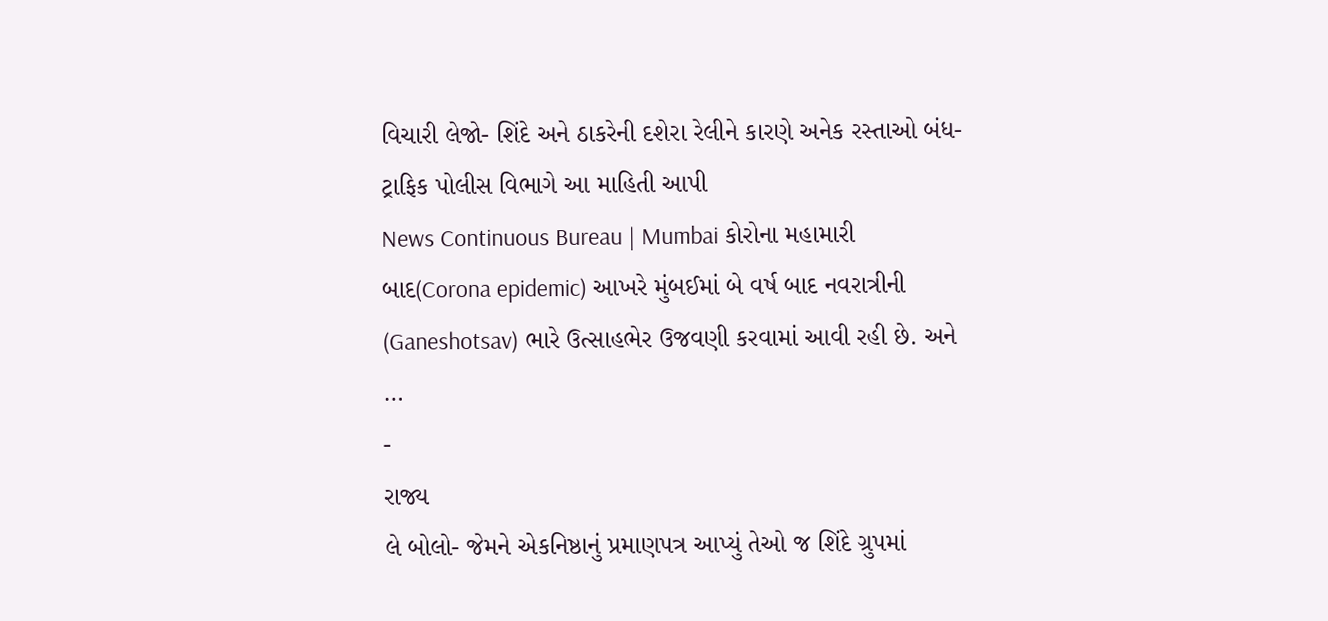વિચારી લેજો- શિંદે અને ઠાકરેની દશેરા રેલીને કારણે અનેક રસ્તાઓ બંધ- ટ્રાફિક પોલીસ વિભાગે આ માહિતી આપી
News Continuous Bureau | Mumbai કોરોના મહામારી બાદ(Corona epidemic) આખરે મુંબઈમાં બે વર્ષ બાદ નવરાત્રીની (Ganeshotsav) ભારે ઉત્સાહભેર ઉજવણી કરવામાં આવી રહી છે. અને …
-
રાજ્ય
લે બોલો- જેમને એકનિષ્ઠાનું પ્રમાણપત્ર આપ્યું તેઓ જ શિંદે ગ્રુપમાં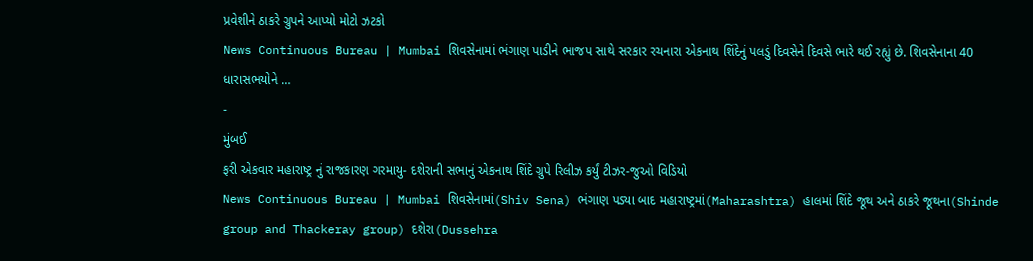પ્રવેશીને ઠાકરે ગ્રુપને આપ્યો મોટો ઝટકો
News Continuous Bureau | Mumbai શિવસેનામાં ભંગાણ પાડીને ભાજપ સાથે સરકાર રચનારા એકનાથ શિંદેનું પલડું દિવસેને દિવસે ભારે થઈ રહ્યું છે. શિવસેનાના 40 ધારાસભયોને …
-
મુંબઈ
ફરી એકવાર મહારાષ્ટ્ર નું રાજકારણ ગરમાયુ- દશેરાની સભાનું એકનાથ શિંદે ગ્રુપે રિલીઝ કર્યું ટીઝર-જુઓ વિડિયો
News Continuous Bureau | Mumbai શિવસેનામાં(Shiv Sena) ભંગાણ પડ્યા બાદ મહારાષ્ટ્રમાં(Maharashtra) હાલમાં શિંદે જૂથ અને ઠાકરે જૂથના(Shinde group and Thackeray group) દશેરા(Dussehra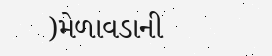)મેળાવડાની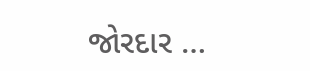જોરદાર …